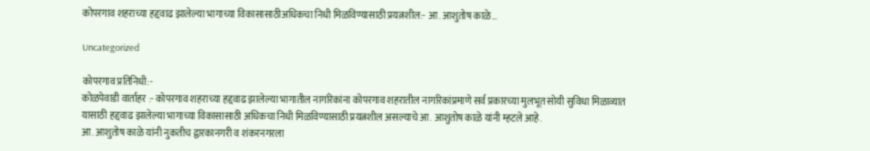कोपरगाव शहराच्या हद्दवाढ झालेल्या भागाच्या विकासासाठीअधिकचा निधी मिळविण्यासाठी प्रयत्नशील:- आ. आशुतोष काळे…

Uncategorized

कोपरगाव प्रतिनिधी:-
कोळपेवाडी वार्ताहर :- कोपरगाव शहराच्या हद्दवाढ झालेल्या भागातील नागरिकांना कोपरगाव शहरातील नागरिकांप्रमाणे सर्व प्रकारच्या मुलभूत सोयी सुविधा मिळाव्यात यासाठी हद्दवाढ झालेल्या भागाच्या विकासासाठी अधिकचा निधी मिळविण्यासाठी प्रयत्नशील असल्याचे आ. आशुतोष काळे यांनी म्हटले आहे.
आ. आशुतोष काळे यांनी नुकतीच द्वारकानगरी व शंकरनगरला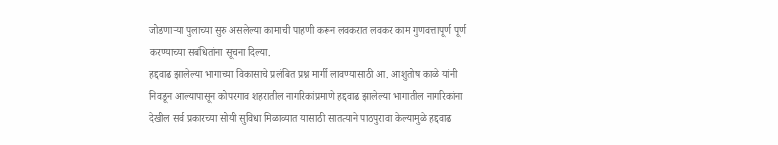जोडणाऱ्या पुलाच्या सुरु असलेल्या कामाची पाहणी करून लवकरात लवकर काम गुणवत्तापूर्ण पूर्ण करण्याच्या सबंधितांना सूचना दिल्या.
हद्दवाढ झालेल्या भागाच्या विकासाचे प्रलंबित प्रश्न मार्गी लावण्यासाठी आ. आशुतोष काळे यांनी निवडून आल्यापासून कोपरगाव शहरातील नागरिकांप्रमाणे हद्दवाढ झालेल्या भागातील नागरिकांना देखील सर्व प्रकारच्या सोयी सुविधा मिळाव्यात यासाठी सातत्याने पाठपुरावा केल्यामुळे हद्दवाढ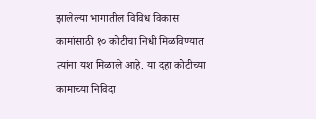झालेल्या भागातील विविध विकास कामांसाठी १० कोटीचा निधी मिळविण्यात त्यांना यश मिळाले आहे. या दहा कोटीच्या कामाच्या निविदा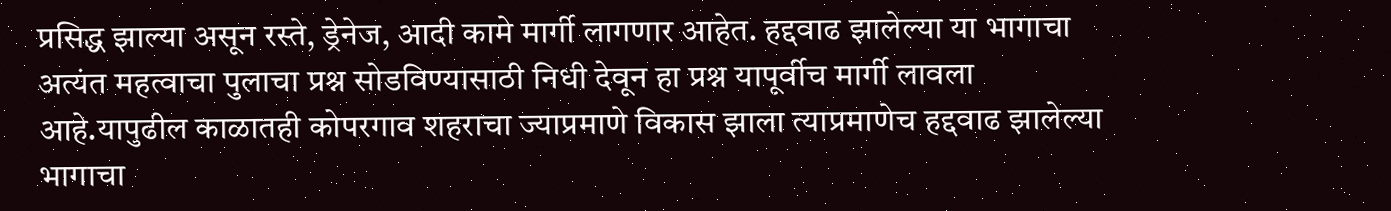प्रसिद्ध झाल्या असून रस्ते, ड्रेनेज, आदी कामे मार्गी लागणार आहेत. हद्दवाढ झालेल्या या भागाचा अत्यंत महत्वाचा पुलाचा प्रश्न सोडविण्यासाठी निधी देवून हा प्रश्न यापूर्वीच मार्गी लावला आहे.यापुढील काळातही कोपरगाव शहराचा ज्याप्रमाणे विकास झाला त्याप्रमाणेच हद्दवाढ झालेल्या भागाचा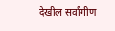देखील सर्वांगीण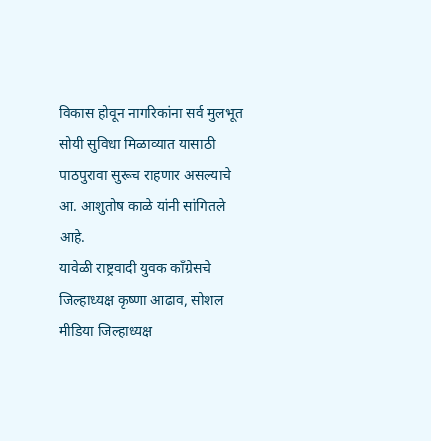विकास होवून नागरिकांना सर्व मुलभूत सोयी सुविधा मिळाव्यात यासाठी पाठपुरावा सुरूच राहणार असल्याचे आ. आशुतोष काळे यांनी सांगितले आहे.
यावेळी राष्ट्रवादी युवक काँग्रेसचे जिल्हाध्यक्ष कृष्णा आढाव, सोशल मीडिया जिल्हाध्यक्ष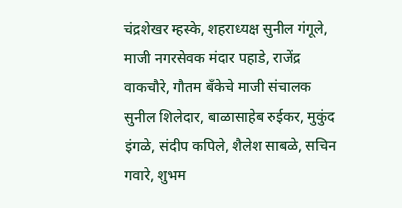चंद्रशेखर म्हस्के, शहराध्यक्ष सुनील गंगूले, माजी नगरसेवक मंदार पहाडे, राजेंद्र वाकचौरे, गौतम बँकेचे माजी संचालक सुनील शिलेदार, बाळासाहेब रुईकर, मुकुंद इंगळे, संदीप कपिले, शैलेश साबळे, सचिन गवारे, शुभम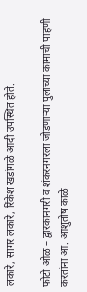लकारे, सागर लकारे, रिंकेश खडांगळे आदी उपस्थित होते.

फोटो ओळ – द्वारकानगरी व शंकरनगरला जोडणाऱ्या पुलाच्या कामाची पाहणी करतांना आ. आशुतोष काळे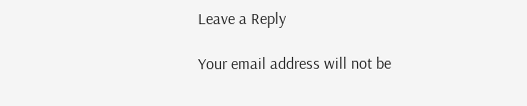Leave a Reply

Your email address will not be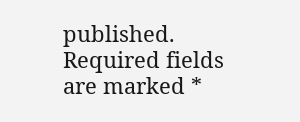published. Required fields are marked *